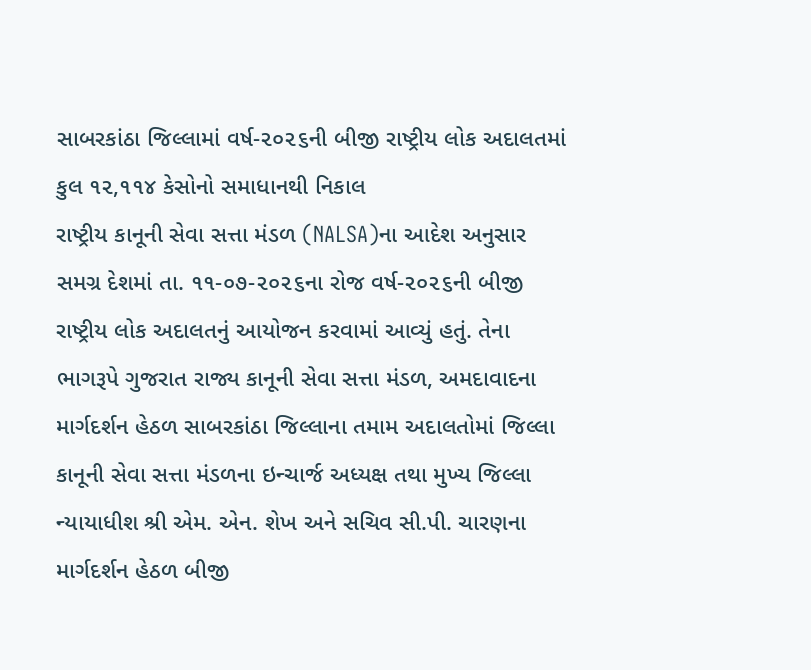સાબરકાંઠા જિલ્લામાં વર્ષ-૨૦૨૬ની બીજી રાષ્ટ્રીય લોક અદાલતમાં કુલ ૧૨,૧૧૪ કેસોનો સમાધાનથી નિકાલ
રાષ્ટ્રીય કાનૂની સેવા સત્તા મંડળ (NALSA)ના આદેશ અનુસાર સમગ્ર દેશમાં તા. ૧૧-૦૭-૨૦૨૬ના રોજ વર્ષ-૨૦૨૬ની બીજી રાષ્ટ્રીય લોક અદાલતનું આયોજન કરવામાં આવ્યું હતું. તેના ભાગરૂપે ગુજરાત રાજ્ય કાનૂની સેવા સત્તા મંડળ, અમદાવાદના માર્ગદર્શન હેઠળ સાબરકાંઠા જિલ્લાના તમામ અદાલતોમાં જિલ્લા કાનૂની સેવા સત્તા મંડળના ઇન્ચાર્જ અધ્યક્ષ તથા મુખ્ય જિલ્લા ન્યાયાધીશ શ્રી એમ. એન. શેખ અને સચિવ સી.પી. ચારણના માર્ગદર્શન હેઠળ બીજી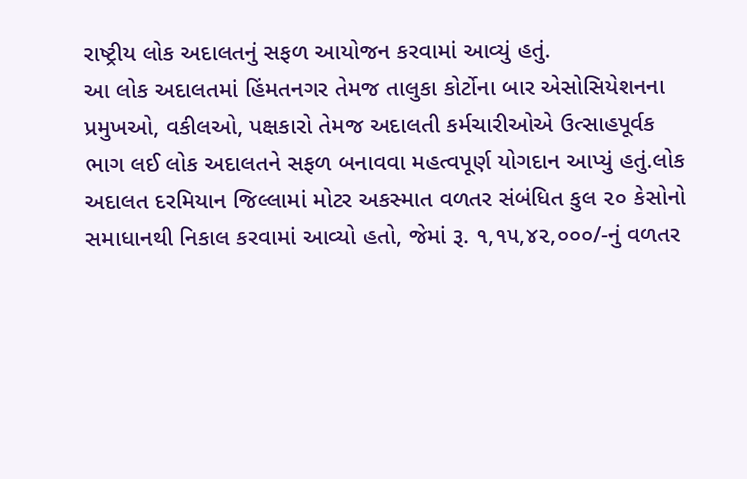રાષ્ટ્રીય લોક અદાલતનું સફળ આયોજન કરવામાં આવ્યું હતું.
આ લોક અદાલતમાં હિંમતનગર તેમજ તાલુકા કોર્ટોના બાર એસોસિયેશનના પ્રમુખઓ, વકીલઓ, પક્ષકારો તેમજ અદાલતી કર્મચારીઓએ ઉત્સાહપૂર્વક ભાગ લઈ લોક અદાલતને સફળ બનાવવા મહત્વપૂર્ણ યોગદાન આપ્યું હતું.લોક અદાલત દરમિયાન જિલ્લામાં મોટર અકસ્માત વળતર સંબંધિત કુલ ૨૦ કેસોનો સમાધાનથી નિકાલ કરવામાં આવ્યો હતો, જેમાં રૂ. ૧,૧૫,૪૨,૦૦૦/-નું વળતર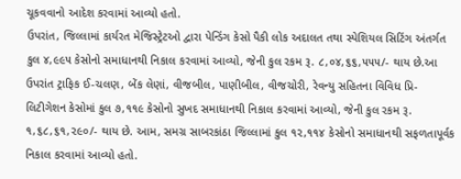ચૂકવવાનો આદેશ કરવામાં આવ્યો હતો.
ઉપરાંત, જિલ્લામાં કાર્યરત મેજિસ્ટ્રેટઓ દ્વારા પેન્ડિંગ કેસો પૈકી લોક અદાલત તથા સ્પેશિયલ સિટિંગ અંતર્ગત કુલ ૪,૯૯૫ કેસોનો સમાધાનથી નિકાલ કરવામાં આવ્યો, જેની કુલ રકમ રૂ. ૮,૦૪,૬૬,૫૫૫/- થાય છે.આ ઉપરાંત ટ્રાફિક ઈ-ચલણ, બેંક લેણાં, વીજબીલ, પાણીબીલ, વીજચોરી, રેવન્યુ સહિતના વિવિધ પ્રિ-લિટીગેશન કેસોમાં કુલ ૭,૧૧૯ કેસોનો સુખદ સમાધાનથી નિકાલ કરવામાં આવ્યો, જેની કુલ રકમ રૂ. ૧,૬૮,૬૧,૨૯૦/- થાય છે. આમ, સમગ્ર સાબરકાંઠા જિલ્લામાં કુલ ૧૨,૧૧૪ કેસોનો સમાધાનથી સફળતાપૂર્વક નિકાલ કરવામાં આવ્યો હતો.